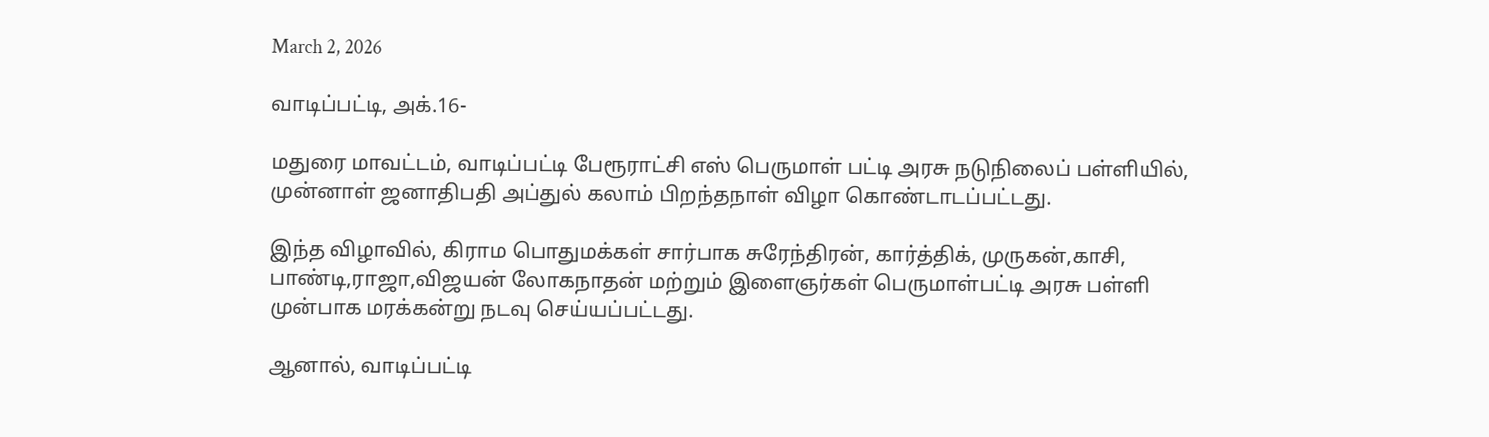March 2, 2026

வாடிப்பட்டி, அக்.16-

மதுரை மாவட்டம், வாடிப்பட்டி பேரூராட்சி எஸ் பெருமாள் பட்டி அரசு நடுநிலைப் பள்ளியில்,
முன்னாள் ஜனாதிபதி அப்துல் கலாம் பிறந்தநாள் விழா கொண்டாடப்பட்டது.

இந்த விழாவில், கிராம பொதுமக்கள் சார்பாக சுரேந்திரன், கார்த்திக், முருகன்,காசி, பாண்டி,ராஜா,விஜயன் லோகநாதன் மற்றும் இளைஞர்கள் பெருமாள்பட்டி அரசு பள்ளி முன்பாக மரக்கன்று நடவு செய்யப்பட்டது.

ஆனால், வாடிப்பட்டி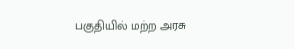பகுதியில் மற்ற அரசு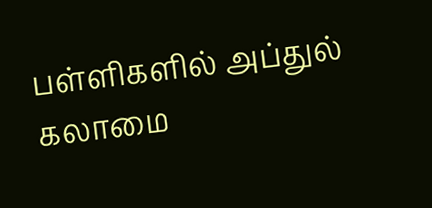பள்ளிகளில் அப்துல் கலாமை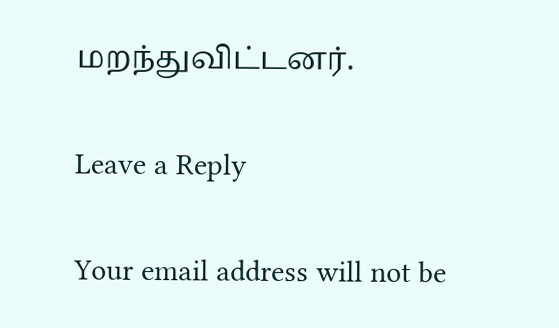மறந்துவிட்டனர்.

Leave a Reply

Your email address will not be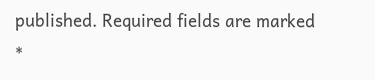published. Required fields are marked *